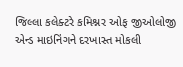જિલ્લા કલેક્ટરે કમિશ્નર ઓફ જીઓલોજી એન્ડ માઇનિંગને દરખાસ્ત મોકલી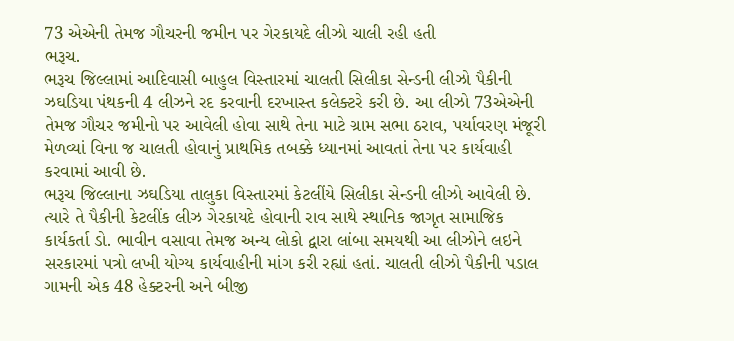73 એએની તેમજ ગૌચરની જમીન પર ગેરકાયદે લીઝો ચાલી રહી હતી
ભરૂચ.
ભરૂચ જિલ્લામાં આદિવાસી બાહુલ વિસ્તારમાં ચાલતી સિલીકા સેન્ડની લીઝો પૈકીની ઝઘડિયા પંથકની 4 લીઝને રદ કરવાની દરખાસ્ત કલેક્ટરે કરી છે. આ લીઝો 73એએની તેમજ ગૌચર જમીનો પર આવેલી હોવા સાથે તેના માટે ગ્રામ સભા ઠરાવ, પર્યાવરણ મંજૂરી મેળવ્યાં વિના જ ચાલતી હોવાનું પ્રાથમિક તબક્કે ધ્યાનમાં આવતાં તેના પર કાર્યવાહી કરવામાં આવી છે.
ભરૂચ જિલ્લાના ઝઘડિયા તાલુકા વિસ્તારમાં કેટલીંયે સિલીકા સેન્ડની લીઝો આવેલી છે. ત્યારે તે પૈકીની કેટલીંક લીઝ ગેરકાયદે હોવાની રાવ સાથે સ્થાનિક જાગૃત સામાજિક કાર્યકર્તા ડો. ભાવીન વસાવા તેમજ અન્ય લોકો દ્વારા લાંબા સમયથી આ લીઝોને લઇને સરકારમાં પત્રો લખી યોગ્ય કાર્યવાહીની માંગ કરી રહ્યાં હતાં. ચાલતી લીઝો પૈકીની પડાલ ગામની એક 48 હેક્ટરની અને બીજી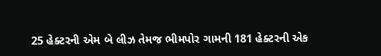25 હેક્ટરની એમ બે લીઝ તેમજ ભીમપોર ગામની 181 હેક્ટરની એક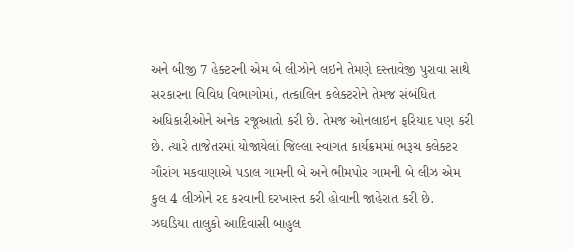અને બીજી 7 હેક્ટરની એમ બે લીઝોને લઇને તેમણે દસ્તાવેજી પુરાવા સાથે સરકારના વિવિધ વિભાગોમાં, તત્કાલિન કલેક્ટરોને તેમજ સંબંધિત અધિકારીઓને અનેક રજૂઆતો કરી છે. તેમજ ઓનલાઇન ફરિયાદ પણ કરી છે. ત્યારે તાજેતરમાં યોજાયેલાં જિલ્લા સ્વાગત કાર્યક્રમમાં ભરૂચ કલેક્ટર ગૌરાંગ મકવાણાએ પડાલ ગામની બે અને ભીમપોર ગામની બે લીઝ એમ કુલ 4 લીઝોને રદ કરવાની દરખાસ્ત કરી હોવાની જાહેરાત કરી છે.
ઝઘડિયા તાલુકો આદિવાસી બાહુલ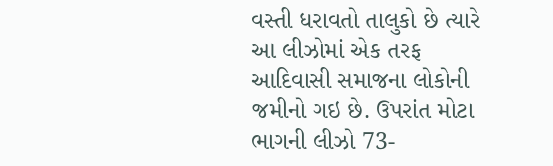વસ્તી ધરાવતો તાલુકો છે ત્યારે આ લીઝોમાં એક તરફ આદિવાસી સમાજના લોકોની જમીનો ગઇ છે. ઉપરાંત મોટા ભાગની લીઝો 73-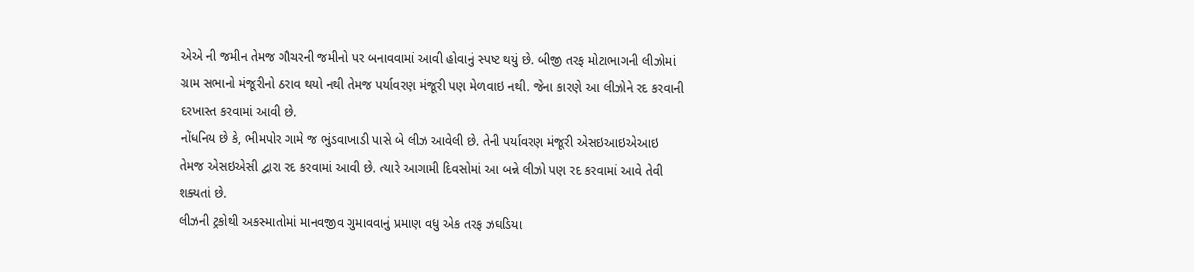એએ ની જમીન તેમજ ગૌચરની જમીનો પર બનાવવામાં આવી હોવાનું સ્પષ્ટ થયું છે. બીજી તરફ મોટાભાગની લીઝોમાં ગ્રામ સભાનો મંજૂરીનો ઠરાવ થયો નથી તેમજ પર્યાવરણ મંજૂરી પણ મેળવાઇ નથી. જેના કારણે આ લીઝોને રદ કરવાની દરખાસ્ત કરવામાં આવી છે.
નોંધનિય છે કે, ભીમપોર ગામે જ ભુંડવાખાડી પાસે બે લીઝ આવેલી છે. તેની પર્યાવરણ મંજૂરી એસઇઆઇએઆઇ તેમજ એસઇએસી દ્વારા રદ કરવામાં આવી છે. ત્યારે આગામી દિવસોમાં આ બન્ને લીઝો પણ રદ કરવામાં આવે તેવી શક્યતાં છે.
લીઝની ટ્રકોથી અકસ્માતોમાં માનવજીવ ગુમાવવાનું પ્રમાણ વધુ એક તરફ ઝઘડિયા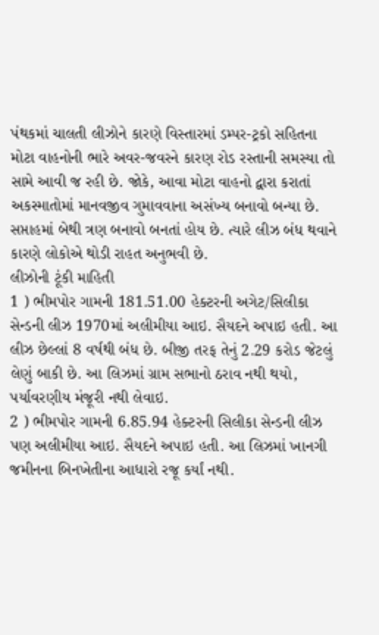પંથકમાં ચાલતી લીઝોને કારણે વિસ્તારમાં ડમ્પર-ટ્રકો સહિતના મોટા વાહનોની ભારે અવર-જવરને કારણ રોડ રસ્તાની સમસ્યા તો સામે આવી જ રહી છે. જોકે, આવા મોટા વાહનો દ્વારા કરાતાં અકસ્માતોમાં માનવજીવ ગુમાવવાના અસંખ્ય બનાવો બન્યા છે. સપ્તાહમાં બેથી ત્રણ બનાવો બનતાં હોય છે. ત્યારે લીઝ બંધ થવાને કારણે લોકોએ થોડી રાહત અનુભવી છે.
લીઝોની ટૂંકી માહિતી
1 ) ભીમપોર ગામની 181.51.00 હેક્ટરની અગેટ/સિલીકા સેન્ડની લીઝ 1970માં અલીમીયા આઇ. સૈયદને અપાઇ હતી. આ લીઝ છેલ્લાં 8 વર્ષથી બંધ છે. બીજી તરફ તેનું 2.29 કરોડ જેટલું લેણું બાકી છે. આ લિઝમાં ગ્રામ સભાનો ઠરાવ નથી થયો, પર્યાવરણીય મંજૂરી નથી લેવાઇ.
2 ) ભીમપોર ગામની 6.85.94 હેક્ટરની સિલીકા સેન્ડની લીઝ પણ અલીમીયા આઇ. સૈયદને અપાઇ હતી. આ લિઝમાં ખાનગી જમીનના બિનખેતીના આધારો રજૂ કર્યાં નથી.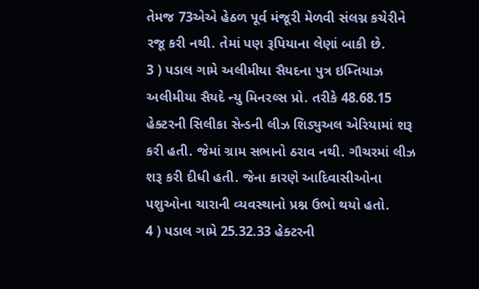તેમજ 73એએ હેઠળ પૂર્વ મંજૂરી મેળવી સંલગ્ન કચેરીને રજૂ કરી નથી. તેમાં પણ રૂપિયાના લેણાં બાકી છે.
3 ) પડાલ ગામે અલીમીયા સૈયદના પુત્ર ઇમ્તિયાઝ અલીમીયા સૈયદે ન્યુ મિનરલ્સ પ્રો. તરીકે 48.68.15 હેક્ટરની સિલીકા સેન્ડની લીઝ શિડ્યુઅલ એરિયામાં શરૂ કરી હતી. જેમાં ગ્રામ સભાનો ઠરાવ નથી. ગૌચરમાં લીઝ શરૂ કરી દીધી હતી. જેના કારણે આદિવાસીઓના પશુઓના ચારાની વ્યવસ્થાનો પ્રશ્ન ઉભો થયો હતો.
4 ) પડાલ ગામે 25.32.33 હેક્ટરની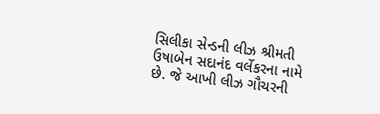સિલીકા સેન્ડની લીઝ શ્રીમતી ઉષાબેન સદાનંદ વર્લેકરના નામે છે. જે આખી લીઝ ગૌચરની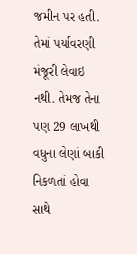જમીન પર હતી. તેમાં પર્યાવરણી મંજૂરી લેવાઇ નથી. તેમજ તેના પણ 29 લાખથી વધુના લેણાં બાકી નિકળતાં હોવા સાથે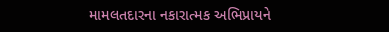મામલતદારના નકારાત્મક અભિપ્રાયને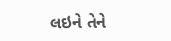લઇને તેને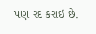પણ રદ કરાઇ છે.